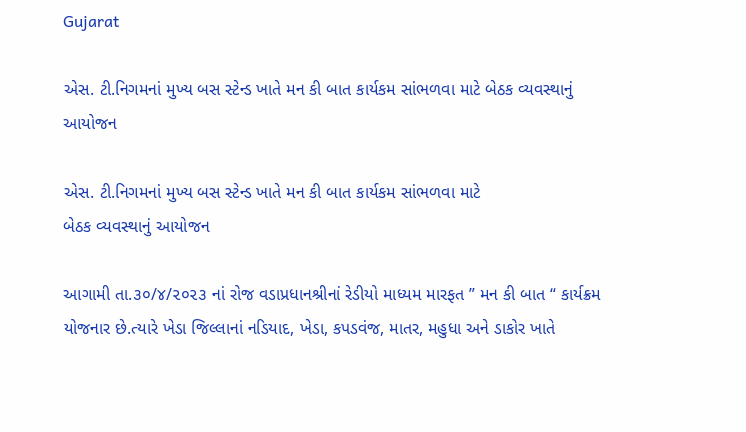Gujarat

એસ. ટી.નિગમનાં મુખ્ય બસ સ્ટેન્ડ ખાતે મન કી બાત કાર્યકમ સાંભળવા માટે બેઠક વ્યવસ્થાનું આયોજન

એસ. ટી.નિગમનાં મુખ્ય બસ સ્ટેન્ડ ખાતે મન કી બાત કાર્યકમ સાંભળવા માટે
બેઠક વ્યવસ્થાનું આયોજન

આગામી તા.૩૦/૪/૨૦૨૩ નાં રોજ વડાપ્રધાનશ્રીનાં રેડીયો માધ્યમ મારફત ” મન કી બાત “ કાર્યક્રમ યોજનાર છે.ત્યારે ખેડા જિલ્લાનાં નડિયાદ, ખેડા, કપડવંજ, માતર, મહુધા અને ડાકોર ખાતે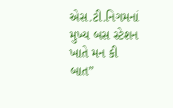એસ.ટી.નિગમનાં મુખ્ય બસ સ્ટેશન ખાતે મન કી બાત”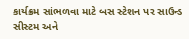કાર્યક્રમ સાંભળવા માટે બસ સ્ટેશન પર સાઉન્ડ સીસ્ટમ અને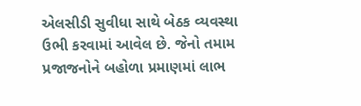એલસીડી સુવીધા સાથે બેઠક વ્યવસ્થા ઉભી કરવામાં આવેલ છે. જેનો તમામ પ્રજાજનોને બહોળા પ્રમાણમાં લાભ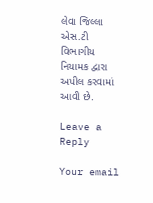લેવા જિલ્લા એસ.ટી વિભાગીય નિયામક દ્વારા અપીલ કરવામાં આવી છે.

Leave a Reply

Your email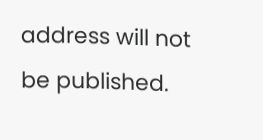address will not be published.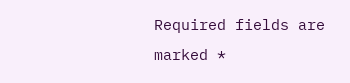Required fields are marked *